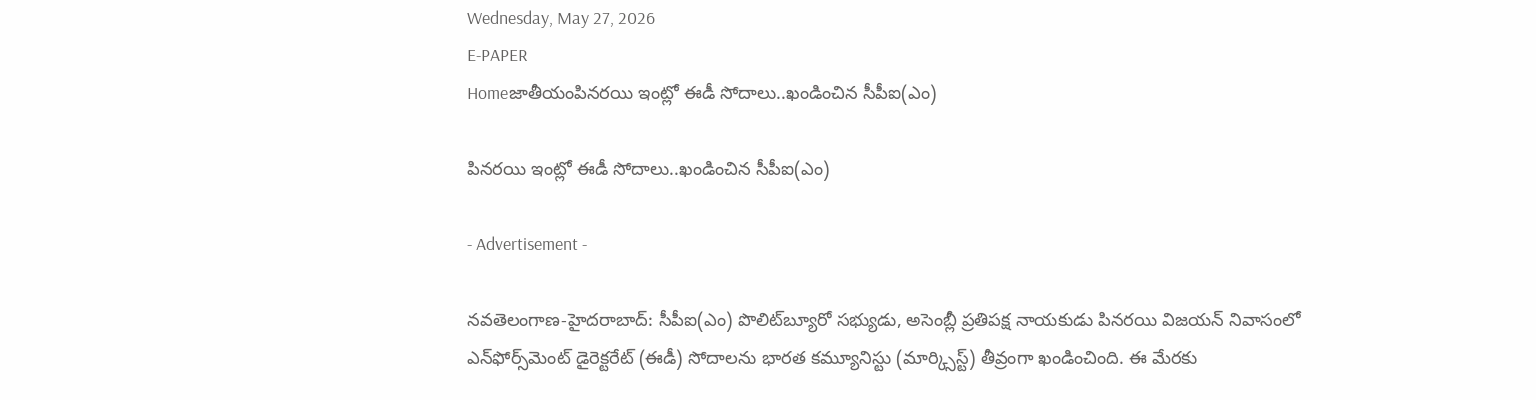Wednesday, May 27, 2026
E-PAPER
Homeజాతీయంపిన‌ర‌యి ఇంట్లో ఈడీ సోదాలు..ఖండించిన సీపీఐ(ఎం)

పిన‌ర‌యి ఇంట్లో ఈడీ సోదాలు..ఖండించిన సీపీఐ(ఎం)

- Advertisement -

న‌వ‌తెలంగాణ‌-హైద‌రాబాద్: సీపీఐ(ఎం) పొలిట్‌బ్యూరో సభ్యుడు, అసెంబ్లీ ప్రతిపక్ష నాయకుడు పినరయి విజయన్ నివాసంలో ఎన్‌ఫోర్స్‌మెంట్ డైరెక్టరేట్ (ఈడీ) సోదాలను భారత కమ్యూనిస్టు (మార్క్సిస్ట్) తీవ్రంగా ఖండించింది. ఈ మేర‌కు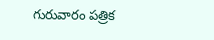గురువారం ప‌త్రిక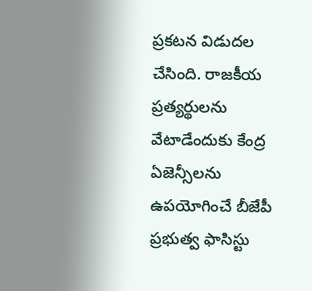ప్ర‌క‌ట‌న విడుద‌ల చేసింది. రాజకీయ ప్రత్యర్థులను వేటాడేందుకు కేంద్ర ఏజెన్సీలను ఉపయోగించే బీజేపీ ప్రభుత్వ ఫాసిస్టు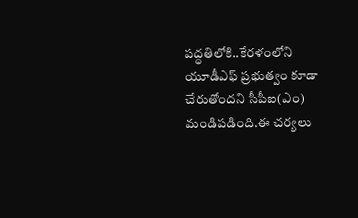పద్ధతిలోకి..కేర‌ళంలోని యూడీఎఫ్ ప్రభుత్వం కూడా చేరుతోందని సీపీఐ(ఎం) మండిప‌డింది.ఈ చర్యలు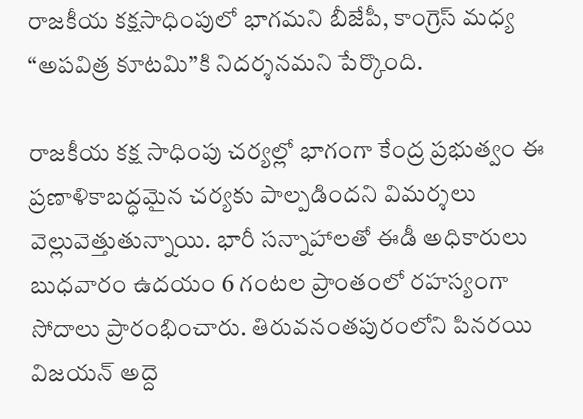రాజకీయ కక్షసాధింపులో భాగమని బీజేపీ, కాంగ్రెస్ మధ్య “అపవిత్ర కూటమి”కి నిదర్శనమని పేర్కొంది.

రాజకీయ కక్ష సాధింపు చర్యల్లో భాగంగా కేంద్ర ప్రభుత్వం ఈ ప్రణాళికాబద్ధమైన చర్యకు పాల్పడిందని విమర్శలు వెల్లువెత్తుతున్నాయి. భారీ సన్నాహాలతో ఈడీ అధికారులు బుధవారం ఉదయం 6 గంటల ప్రాంతంలో రహస్యంగా సోదాలు ప్రారంభించారు. తిరువనంతపురంలోని పినరయి విజయన్ అద్దె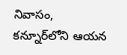నివాసం, కన్నూర్‌లోని ఆయన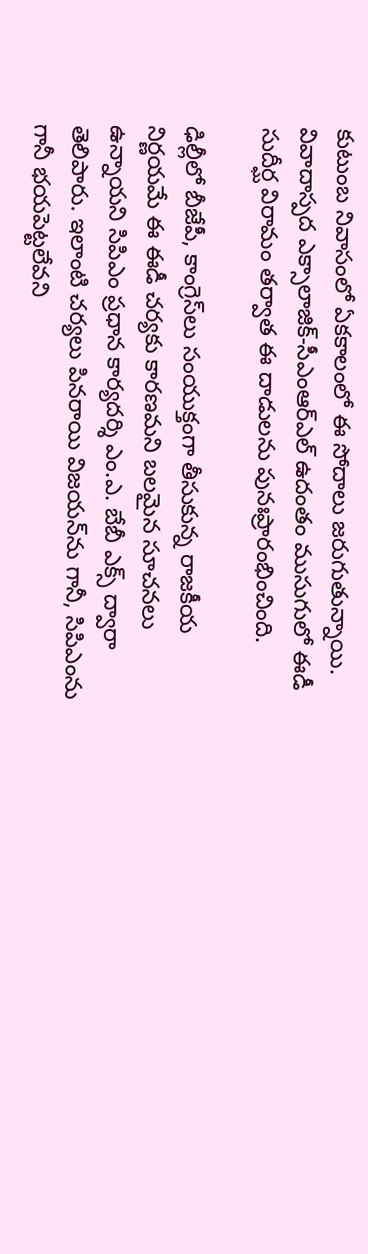కుటుంబ నివాసంలో ఏకకాలంలో ఈ సోదాలు జరుగుతున్నాయి. వివాదాస్పద ఎక్సాలాజిక్-సీఎంఆర్ఎల్ ఉదంతం ముసుగులో ఈడీ సుదీర్ఘ విరామం తర్వాత ఈ దాడులను పునఃప్రారంభించింది.

ఢిల్లీలో బీజేపీ, కాంగ్రెస్‌లు సంయుక్తంగా తీసుకున్న రాజకీయ నిర్ణయమే ఈ ఈడీ చర్యకు కారణమని బలమైన సూచనలు ఉన్నాయని సిపిఎం ప్రధాన కార్యదర్శి ఎం.ఎ. బేబీ ఎక్స్ ద్వారా తెలిపారు. ఇలాంటి చర్యలు పినరాయి విజయన్‌ను గానీ, సిపిఎంను గానీ భయపెట్టలేవని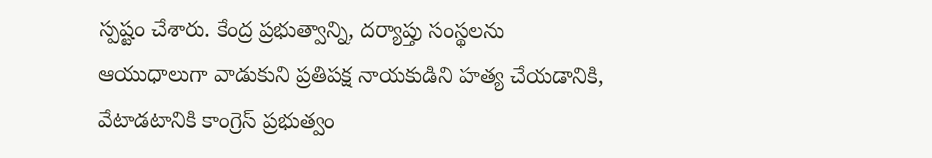స్పష్టం చేశారు. కేంద్ర ప్రభుత్వాన్ని, దర్యాప్తు సంస్థలను ఆయుధాలుగా వాడుకుని ప్రతిపక్ష నాయకుడిని హత్య చేయడానికి, వేటాడటానికి కాంగ్రెస్ ప్రభుత్వం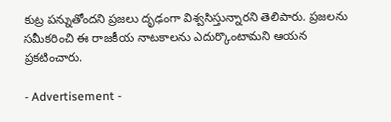కుట్ర పన్నుతోందని ప్రజలు దృఢంగా విశ్వసిస్తున్నారని తెలిపారు. ప్రజలను సమీకరించి ఈ రాజకీయ నాటకాలను ఎదుర్కొంటామని ఆయన ప్రకటించారు.

- Advertisement -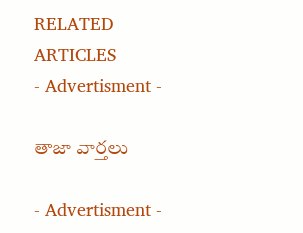RELATED ARTICLES
- Advertisment -

తాజా వార్తలు

- Advertisment -